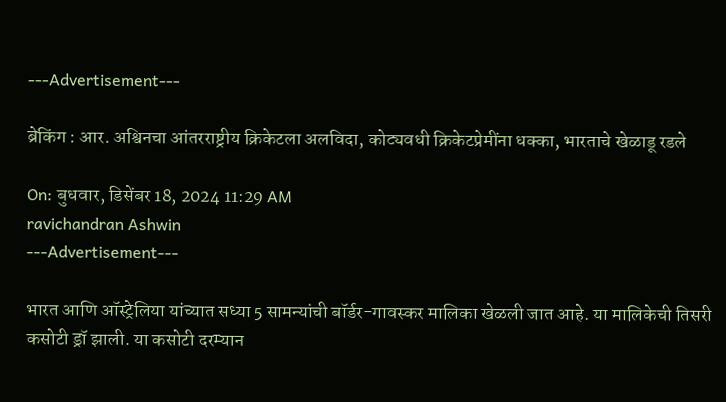---Advertisement---

ब्रेकिंग : आर. अश्विनचा आंतरराष्ट्रीय क्रिकेटला अलविदा, कोट्यवधी क्रिकेटप्रेमींना धक्का, भारताचे खेळाडू रडले

On: बुधवार, डिसेंबर 18, 2024 11:29 AM
ravichandran Ashwin
---Advertisement---

भारत आणि ऑस्ट्रेलिया यांच्यात सध्या 5 सामन्यांची बॉर्डर-गावस्कर मालिका खेळली जात आहे. या मालिकेची तिसरी कसोटी ड्रॉ झाली. या कसोटी दरम्यान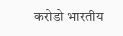करोडो भारतीय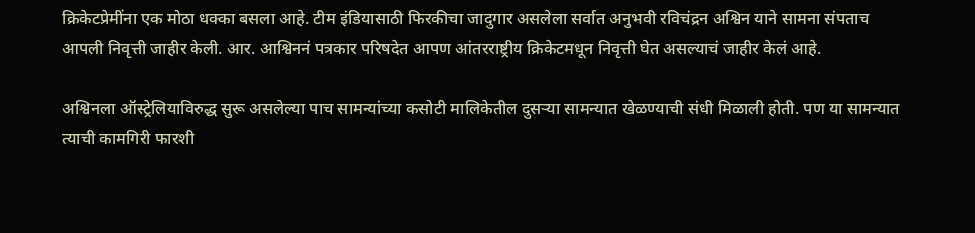क्रिकेटप्रेमींना एक मोठा धक्का बसला आहे. टीम इंडियासाठी फिरकीचा जादुगार असलेला सर्वात अनुभवी रविचंद्रन अश्विन याने सामना संपताच आपली निवृत्ती जाहीर केली. आर. आश्विननं पत्रकार परिषदेत आपण आंतरराष्ट्रीय क्रिकेटमधून निवृत्ती घेत असल्याचं जाहीर केलं आहे.

अश्विनला ऑस्ट्रेलियाविरुद्ध सुरू असलेल्या पाच सामन्यांच्या कसोटी मालिकेतील दुसऱ्या सामन्यात खेळण्याची संधी मिळाली होती. पण या सामन्यात त्याची कामगिरी फारशी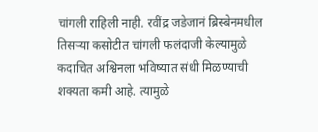चांगली राहिली नाही. रवींद्र जडेजानं ब्रिस्बेनमधील तिसऱ्या कसोटीत चांगली फलंदाजी केल्यामुळे कदाचित अश्विनला भविष्यात संधी मिळण्याची शक्यता कमी आहे. त्यामुळे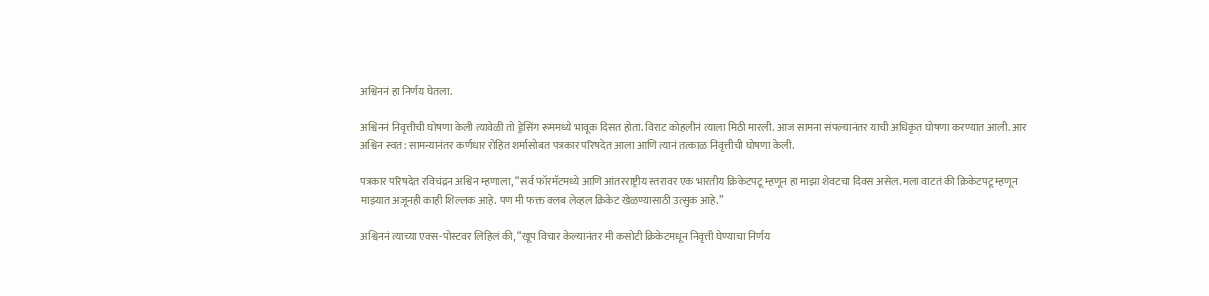अश्विननं हा निर्णय घेतला.

अश्विननं निवृत्तीची घोषणा केली त्यावेळी तो ड्रेसिंग रूममध्ये भावूक दिसत होता. विराट कोहलीनं त्याला मिठी मारली. आज सामना संपल्यानंतर याची अधिकृत घोषणा करण्यात आली. आर अश्विन स्वत: सामन्यानंतर कर्णधार रोहित शर्मासोबत पत्रकार परिषदेत आला आणि त्यानं तत्काळ निवृत्तीची घोषणा केली.

पत्रकार परिषदेत रविचंद्रन अश्विन म्हणाला, “सर्व फॉरमॅटमध्ये आणि आंतरराष्ट्रीय स्तरावर एक भारतीय क्रिकेटपटू म्हणून हा माझा शेवटचा दिवस असेल. मला वाटतं की क्रिकेटपटू म्हणून माझ्यात अजूनही काही शिल्लक आहे. पण मी फक्त क्लब लेव्हल क्रिकेट खेळण्यासाठी उत्सुक आहे.”

अश्विननं त्याच्या एक्स-पोस्टवर लिहिलं की, “खूप विचार केल्यानंतर मी कसोटी क्रिकेटमधून निवृत्ती घेण्याचा निर्णय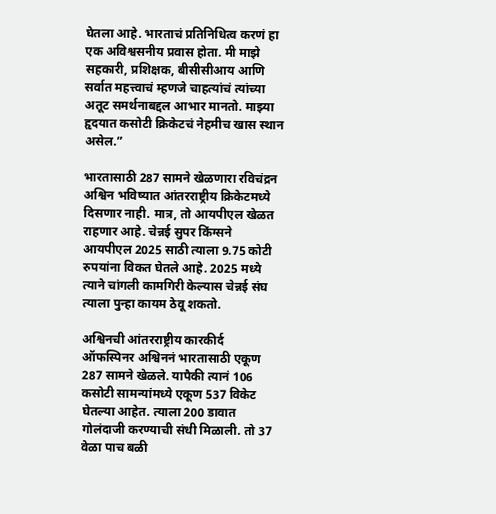घेतला आहे. भारताचं प्रतिनिधित्व करणं हा एक अविश्वसनीय प्रवास होता. मी माझे सहकारी, प्रशिक्षक, बीसीसीआय आणि सर्वात महत्त्वाचं म्हणजे चाहत्यांचं त्यांच्या अतूट समर्थनाबद्दल आभार मानतो. माझ्या हृदयात कसोटी क्रिकेटचं नेहमीच खास स्थान असेल.”

भारतासाठी 287 सामने खेळणारा रविचंद्रन अश्विन भविष्यात आंतरराष्ट्रीय क्रिकेटमध्ये दिसणार नाही. मात्र, तो आयपीएल खेळत राहणार आहे. चेन्नई सुपर किंग्सने आयपीएल 2025 साठी त्याला 9.75 कोटी रुपयांना विकत घेतले आहे. 2025 मध्ये त्याने चांगली कामगिरी केल्यास चेन्नई संघ त्याला पुन्हा कायम ठेवू शकतो.

अश्विनची आंतरराष्ट्रीय कारकीर्द
ऑफस्पिनर अश्विननं भारतासाठी एकूण 287 सामने खेळले. यापैकी त्यानं 106 कसोटी सामन्यांमध्ये एकूण 537 विकेट घेतल्या आहेत. त्याला 200 डावात गोलंदाजी करण्याची संधी मिळाली. तो 37 वेळा पाच बळी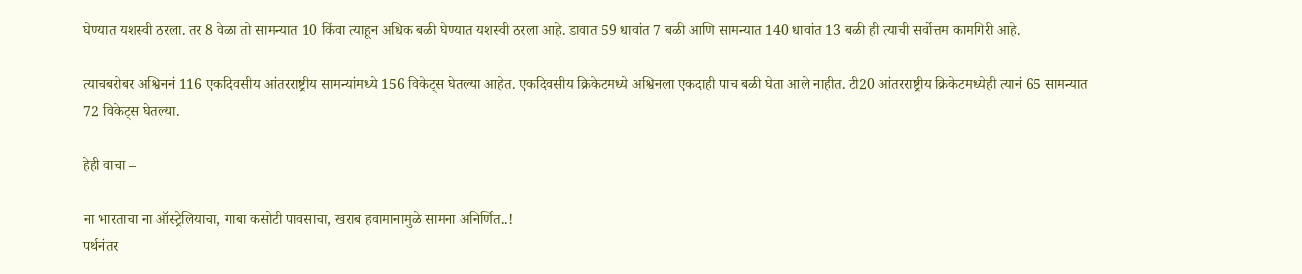घेण्यात यशस्वी ठरला. तर 8 वेळा तो सामन्यात 10 किंवा त्याहून अधिक बळी घेण्यात यशस्वी ठरला आहे. डावात 59 धावांत 7 बळी आणि सामन्यात 140 धावांत 13 बळी ही त्याची सर्वोत्तम कामगिरी आहे.

त्याचबरोबर अश्विननं 116 एकदिवसीय आंतरराष्ट्रीय सामन्यांमध्ये 156 विकेट्स घेतल्या आहेत. एकदिवसीय क्रिकेटमध्ये अश्विनला एकदाही पाच बळी घेता आले नाहीत. टी20 आंतरराष्ट्रीय क्रिकेटमध्येही त्यानं 65 सामन्यात 72 विकेट्स घेतल्या.

हेही वाचा –

ना भारताचा ना ऑस्ट्रेलियाचा, गाबा कसोटी पावसाचा, खराब हवामानामुळे सामना अनिर्णित..!
पर्थनंतर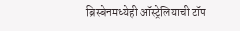ब्रिस्बेनमध्येही ऑस्ट्रेलियाची टॉप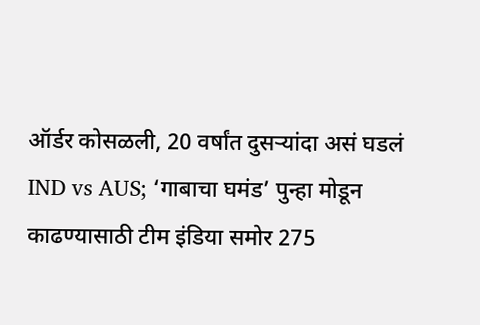ऑर्डर कोसळली, 20 वर्षांत दुसऱ्यांदा असं घडलं
IND vs AUS; ‘गाबाचा घमंड’ पुन्हा मोडून काढण्यासाठी टीम इंडिया समोर 275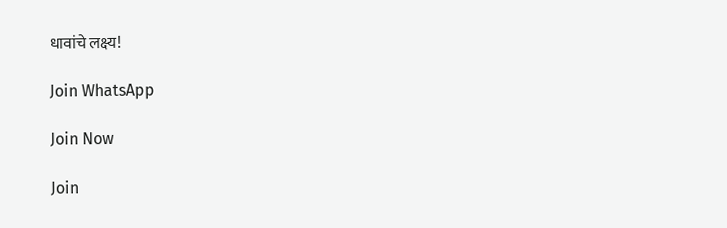धावांचे लक्ष्य!

Join WhatsApp

Join Now

Join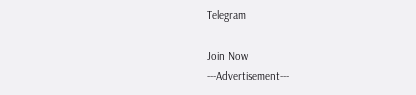Telegram

Join Now
---Advertisement---